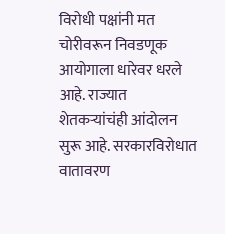विरोधी पक्षांनी मत चोरीवरून निवडणूक आयोगाला धारेवर धरले आहे. राज्यात शेतकऱ्यांचंही आंदोलन सुरू आहे. सरकारविरोधात वातावरण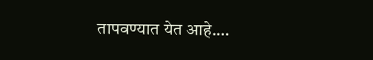तापवण्यात येत आहे.…